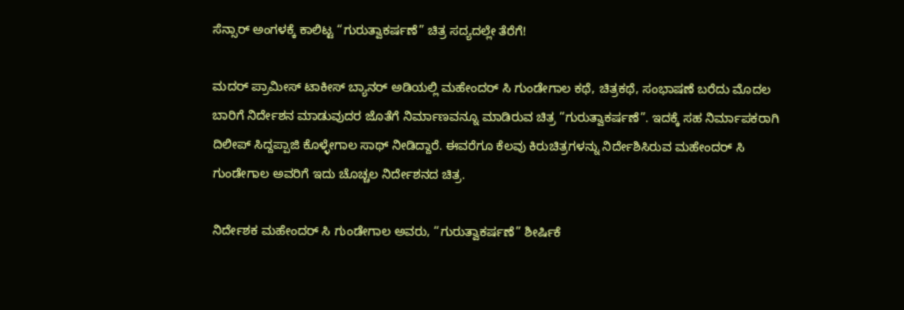ಸೆನ್ಸಾರ್ ಅಂಗಳಕ್ಕೆ ಕಾಲಿಟ್ಟ “ಗುರುತ್ವಾಕರ್ಷಣೆ” ಚಿತ್ರ ಸದ್ಯದಲ್ಲೇ ತೆರೆಗೆ!

ಮದರ್ ಪ್ರಾಮೀಸ್ ಟಾಕೀಸ್ ಬ್ಯಾನರ್ ಅಡಿಯಲ್ಲಿ ಮಹೇಂದರ್ ಸಿ ಗುಂಡೇಗಾಲ ಕಥೆ, ಚಿತ್ರಕಥೆ, ಸಂಭಾಷಣೆ ಬರೆದು ಮೊದಲ ಬಾರಿಗೆ ನಿರ್ದೇಶನ ಮಾಡುವುದರ ಜೊತೆಗೆ ನಿರ್ಮಾಣವನ್ನೂ ಮಾಡಿರುವ ಚಿತ್ರ “ಗುರುತ್ವಾಕರ್ಷಣೆ”. ಇದಕ್ಕೆ ಸಹ ನಿರ್ಮಾಪಕರಾಗಿ ದಿಲೀಪ್ ಸಿದ್ದಪ್ಪಾಜಿ ಕೊಳ್ಳೇಗಾಲ ಸಾಥ್ ನೀಡಿದ್ದಾರೆ. ಈವರೆಗೂ ಕೆಲವು ಕಿರುಚಿತ್ರಗಳನ್ನು ನಿರ್ದೇಶಿಸಿರುವ ಮಹೇಂದರ್ ಸಿ ಗುಂಡೇಗಾಲ ಅವರಿಗೆ ಇದು ಚೊಚ್ಚಲ ನಿರ್ದೇಶನದ ಚಿತ್ರ.

ನಿರ್ದೇಶಕ ಮಹೇಂದರ್ ಸಿ ಗುಂಡೇಗಾಲ ಅವರು, “ಗುರುತ್ವಾಕರ್ಷಣೆ” ಶೀರ್ಷಿಕೆ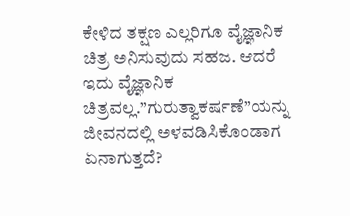ಕೇಳಿದ ತಕ್ಷಣ ಎಲ್ಲರಿಗೂ ವೈಜ್ಞಾನಿಕ ಚಿತ್ರ ಅನಿಸುವುದು ಸಹಜ. ಆದರೆ ಇದು ವೈಜ್ಞಾನಿಕ ಚಿತ್ರವಲ್ಲ.”ಗುರುತ್ವಾಕರ್ಷಣೆ”ಯನ್ನು ಜೀವನದಲ್ಲಿ ಅಳವಡಿಸಿಕೊಂಡಾಗ ಏನಾಗುತ್ತದೆ?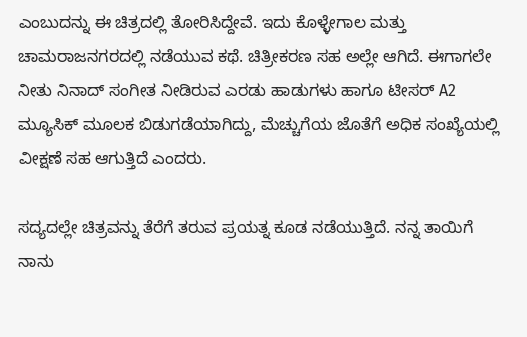ಎಂಬುದನ್ನು ಈ ಚಿತ್ರದಲ್ಲಿ ತೋರಿಸಿದ್ದೇವೆ. ಇದು ಕೊಳ್ಳೇಗಾಲ ಮತ್ತು ಚಾಮರಾಜನಗರದಲ್ಲಿ ನಡೆಯುವ ಕಥೆ. ಚಿತ್ರೀಕರಣ ಸಹ ಅಲ್ಲೇ ಆಗಿದೆ. ಈಗಾಗಲೇ ನೀತು ನಿನಾದ್ ಸಂಗೀತ ನೀಡಿರುವ ಎರಡು ಹಾಡುಗಳು ಹಾಗೂ ಟೀಸರ್ A2 ಮ್ಯೂಸಿಕ್ ಮೂಲಕ ಬಿಡುಗಡೆಯಾಗಿದ್ದು, ಮೆಚ್ಚುಗೆಯ ಜೊತೆಗೆ ಅಧಿಕ ಸಂಖ್ಯೆಯಲ್ಲಿ ವೀಕ್ಷಣೆ ಸಹ ಆಗುತ್ತಿದೆ ಎಂದರು.

ಸದ್ಯದಲ್ಲೇ ಚಿತ್ರವನ್ನು ತೆರೆಗೆ ತರುವ ಪ್ರಯತ್ನ ಕೂಡ ನಡೆಯುತ್ತಿದೆ‌. ನನ್ನ ತಾಯಿಗೆ ನಾನು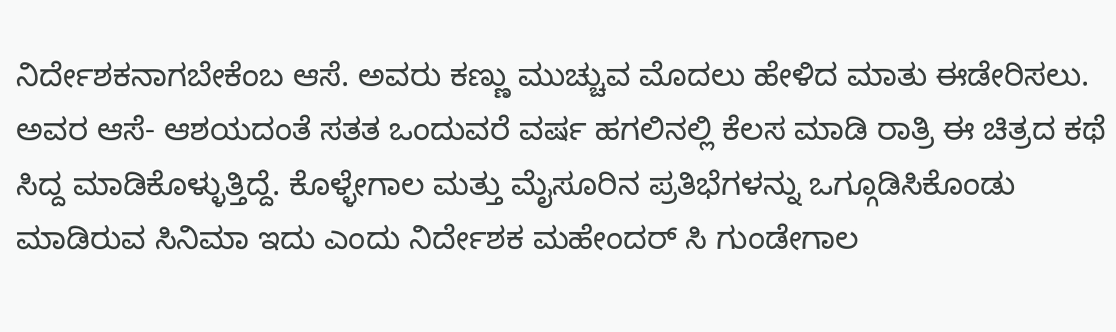ನಿರ್ದೇಶಕನಾಗಬೇಕೆಂಬ ಆಸೆ. ಅವರು ಕಣ್ಣು ಮುಚ್ಚುವ ಮೊದಲು ಹೇಳಿದ ಮಾತು ಈಡೇರಿಸಲು. ಅವರ ಆಸೆ‌- ಆಶಯದಂತೆ ಸತತ ಒಂದುವರೆ ವರ್ಷ ಹಗಲಿನಲ್ಲಿ ಕೆಲಸ ಮಾಡಿ ರಾತ್ರಿ ಈ ಚಿತ್ರದ ಕಥೆ ಸಿದ್ದ ಮಾಡಿಕೊಳ್ಳುತ್ತಿದ್ದೆ. ಕೊಳ್ಳೇಗಾಲ ಮತ್ತು ಮೈಸೂರಿನ ಪ್ರತಿಭೆಗಳನ್ನು ಒಗ್ಗೂಡಿಸಿಕೊಂಡು ಮಾಡಿರುವ ಸಿನಿಮಾ ಇದು ಎಂದು ನಿರ್ದೇಶಕ ಮಹೇಂದರ್ ಸಿ ಗುಂಡೇಗಾಲ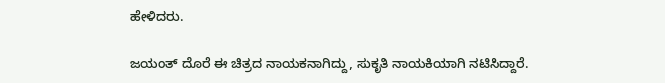ಹೇಳಿದರು.

ಜಯಂತ್ ದೊರೆ ಈ ಚಿತ್ರದ ನಾಯಕನಾಗಿದ್ದು, ಸುಕೃತಿ ನಾಯಕಿಯಾಗಿ ನಟಿಸಿದ್ದಾರೆ.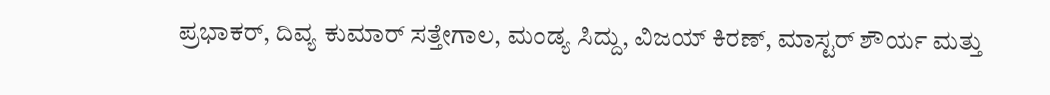ಪ್ರಭಾಕರ್, ದಿವ್ಯ ಕುಮಾರ್ ಸತ್ತೇಗಾಲ, ಮಂಡ್ಯ ಸಿದ್ದು, ವಿಜಯ್ ಕಿರಣ್, ಮಾಸ್ಟರ್ ಶೌರ್ಯ ಮತ್ತು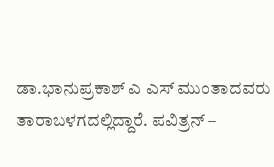ಡಾ.ಭಾನುಪ್ರಕಾಶ್ ಎ ಎಸ್ ಮುಂತಾದವರು ತಾರಾಬಳಗದಲ್ಲಿದ್ದಾರೆ. ಪವಿತ್ರನ್ –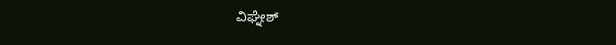ವಿಘ್ನೇಶ್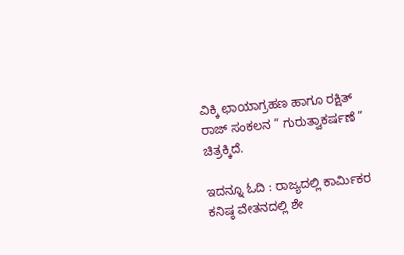ವಿಕ್ಕಿ ಛಾಯಾಗ್ರಹಣ ಹಾಗೂ ರಕ್ಷಿತ್ ರಾಜ್ ಸಂಕಲನ ” ಗುರುತ್ವಾಕರ್ಷಣೆ ” ಚಿತ್ರಕ್ಕಿದೆ.

ಇದನ್ನೂ ಓದಿ : ರಾಜ್ಯದಲ್ಲಿ ಕಾರ್ಮಿಕರ ಕನಿಷ್ಠ ವೇತನದಲ್ಲಿ ಶೇ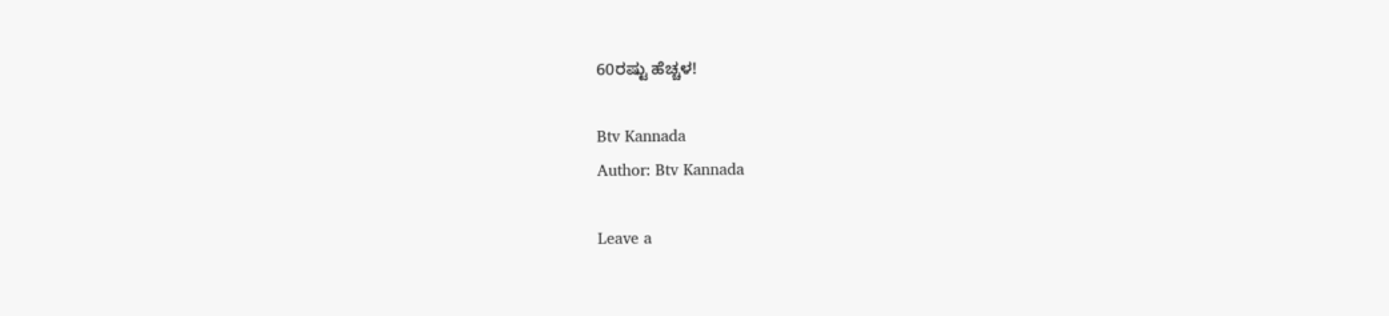60ರಷ್ಟು ಹೆಚ್ಚಳ!

Btv Kannada
Author: Btv Kannada

Leave a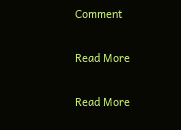Comment

Read More

Read More